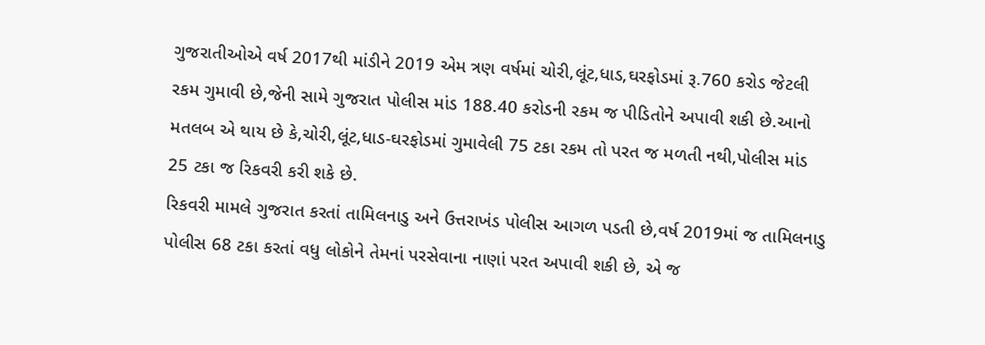ગુજરાતીઓએ વર્ષ 2017થી માંડીને 2019 એમ ત્રણ વર્ષમાં ચોરી,લૂંટ,ધાડ,ઘરફોડમાં રૂ.760 કરોડ જેટલી રકમ ગુમાવી છે,જેની સામે ગુજરાત પોલીસ માંડ 188.40 કરોડની રકમ જ પીડિતોને અપાવી શકી છે.આનો મતલબ એ થાય છે કે,ચોરી,લૂંટ,ધાડ-ઘરફોડમાં ગુમાવેલી 75 ટકા રકમ તો પરત જ મળતી નથી,પોલીસ માંડ 25 ટકા જ રિકવરી કરી શકે છે.
રિકવરી મામલે ગુજરાત કરતાં તામિલનાડુ અને ઉત્તરાખંડ પોલીસ આગળ પડતી છે,વર્ષ 2019માં જ તામિલનાડુ પોલીસ 68 ટકા કરતાં વધુ લોકોને તેમનાં પરસેવાના નાણાં પરત અપાવી શકી છે, એ જ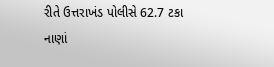રીતે ઉત્તરાખંડ પોલીસે 62.7 ટકા નાણાં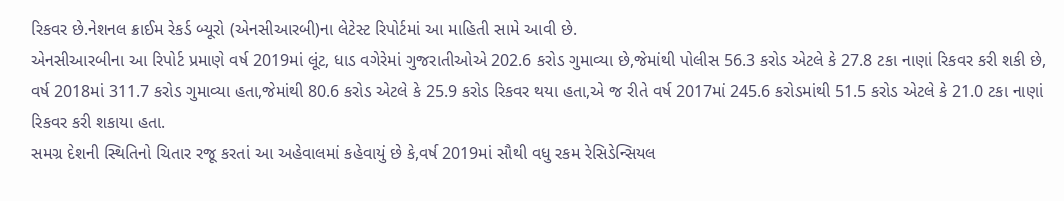રિકવર છે.નેશનલ ક્રાઈમ રેકર્ડ બ્યૂરો (એનસીઆરબી)ના લેટેસ્ટ રિપોર્ટમાં આ માહિતી સામે આવી છે.
એનસીઆરબીના આ રિપોર્ટ પ્રમાણે વર્ષ 2019માં લૂંટ, ધાડ વગેરેમાં ગુજરાતીઓએ 202.6 કરોડ ગુમાવ્યા છે,જેમાંથી પોલીસ 56.3 કરોડ એટલે કે 27.8 ટકા નાણાં રિકવર કરી શકી છે, વર્ષ 2018માં 311.7 કરોડ ગુમાવ્યા હતા,જેમાંથી 80.6 કરોડ એટલે કે 25.9 કરોડ રિકવર થયા હતા,એ જ રીતે વર્ષ 2017માં 245.6 કરોડમાંથી 51.5 કરોડ એટલે કે 21.0 ટકા નાણાં રિકવર કરી શકાયા હતા.
સમગ્ર દેશની સ્થિતિનો ચિતાર રજૂ કરતાં આ અહેવાલમાં કહેવાયું છે કે,વર્ષ 2019માં સૌથી વધુ રકમ રેસિડેન્સિયલ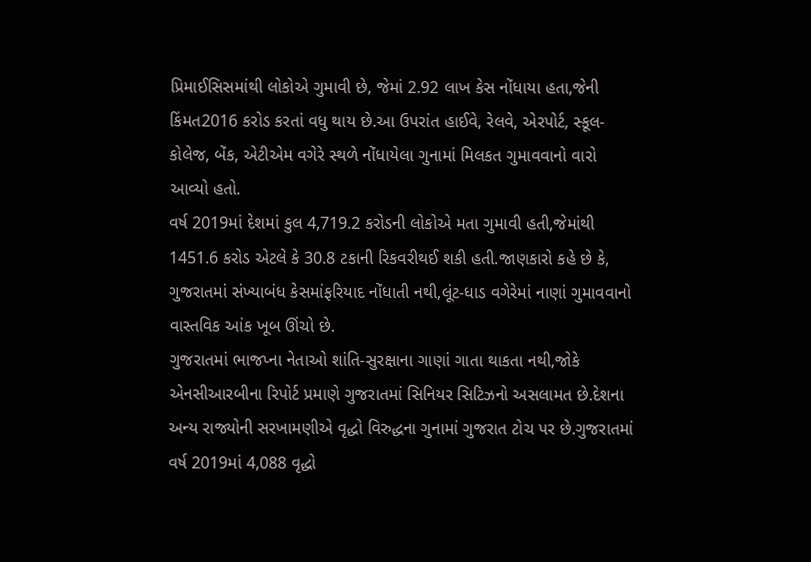પ્રિમાઈસિસમાંથી લોકોએ ગુમાવી છે, જેમાં 2.92 લાખ કેસ નોંધાયા હતા,જેની કિંમત2016 કરોડ કરતાં વધુ થાય છે.આ ઉપરાંત હાઈવે, રેલવે, એરપોર્ટ, સ્કૂલ-કોલેજ, બેંક, એટીએમ વગેરે સ્થળે નોંધાયેલા ગુનામાં મિલકત ગુમાવવાનો વારો આવ્યો હતો.
વર્ષ 2019માં દેશમાં કુલ 4,719.2 કરોડની લોકોએ મતા ગુમાવી હતી,જેમાંથી 1451.6 કરોડ એટલે કે 30.8 ટકાની રિકવરીથઈ શકી હતી.જાણકારો કહે છે કે, ગુજરાતમાં સંખ્યાબંધ કેસમાંફરિયાદ નોંધાતી નથી,લૂંટ-ધાડ વગેરેમાં નાણાં ગુમાવવાનો વાસ્તવિક આંક ખૂબ ઊંચો છે.
ગુજરાતમાં ભાજપ્ના નેતાઓ શાંતિ-સુરક્ષાના ગાણાં ગાતા થાકતા નથી,જોકે એનસીઆરબીના રિપોર્ટ પ્રમાણે ગુજરાતમાં સિનિયર સિટિઝનો અસલામત છે.દેશના અન્ય રાજ્યોની સરખામણીએ વૃદ્ધો વિરુદ્ધના ગુનામાં ગુજરાત ટોચ પર છે.ગુજરાતમાં વર્ષ 2019માં 4,088 વૃદ્ધો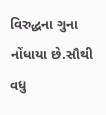વિરુદ્ધના ગુના નોંધાયા છે.સૌથી વધુ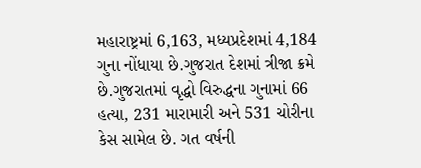મહારાષ્ટ્રમાં 6,163, મધ્યપ્રદેશમાં 4,184 ગુના નોંધાયા છે.ગુજરાત દેશમાં ત્રીજા ક્રમે છે.ગુજરાતમાં વૃદ્ધો વિરુદ્ધના ગુનામાં 66 હત્યા, 231 મારામારી અને 531 ચોરીના કેસ સામેલ છે. ગત વર્ષની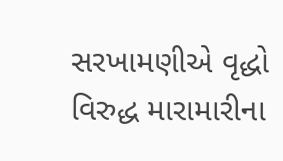સરખામણીએ વૃદ્ધો વિરુદ્ધ મારામારીના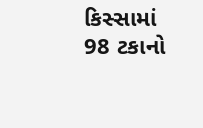કિસ્સામાં 98 ટકાનો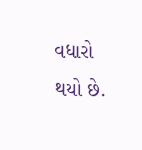વધારો થયો છે.